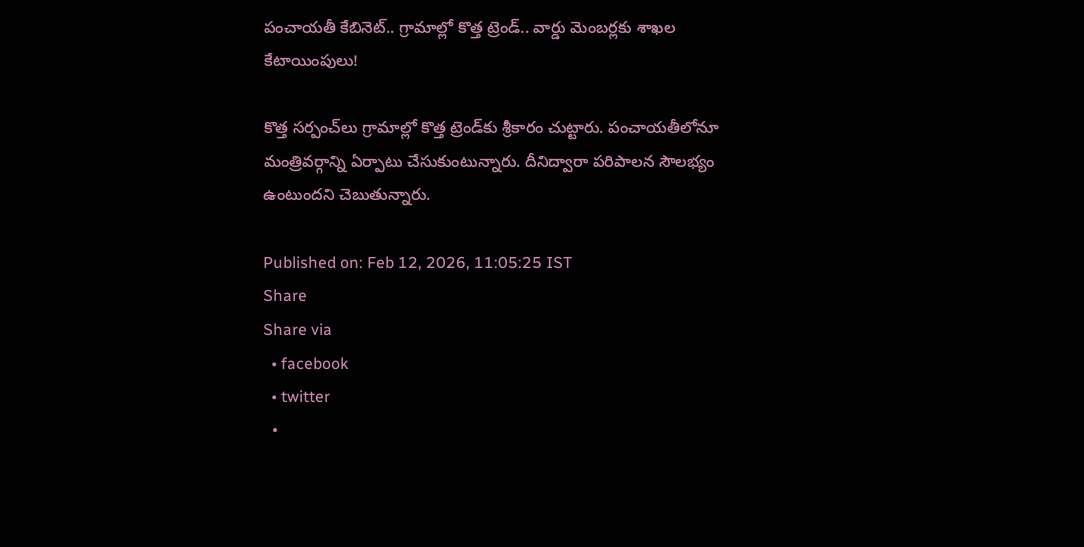పంచాయతీ కేబినెట్.. గ్రామాల్లో కొత్త ట్రెండ్.. వార్డు మెంబర్లకు శాఖల కేటాయింపులు!

కొత్త సర్పంచ్‌లు గ్రామాల్లో కొత్త ట్రెండ్‌కు శ్రీకారం చుట్టారు. పంచాయతీలోనూ మంత్రివర్గాన్ని ఏర్పాటు చేసుకుంటున్నారు. దీనిద్వారా పరిపాలన సౌలభ్యం ఉంటుందని చెబుతున్నారు.

Published on: Feb 12, 2026, 11:05:25 IST
Share
Share via
  • facebook
  • twitter
  •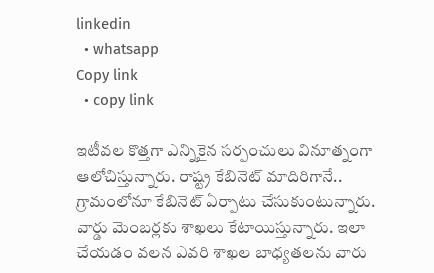linkedin
  • whatsapp
Copy link
  • copy link

ఇటీవల కొత్తగా ఎన్నికైన సర్పంచులు వినూత్నంగా ఆలోచిస్తున్నారు. రాష్ట్ర కేబినెట్ మాదిరిగానే.. గ్రామంలోనూ కేబినెట్ ఏర్పాటు చేసుకుంటున్నారు. వార్డు మెంబర్లకు శాఖలు కేటాయిస్తున్నారు. ఇలా చేయడం వలన ఎవరి శాఖల బాధ్యతలను వారు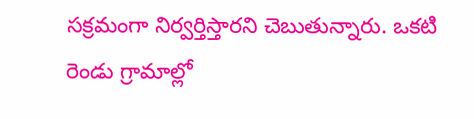సక్రమంగా నిర్వర్తిస్తారని చెబుతున్నారు. ఒకటి రెండు గ్రామాల్లో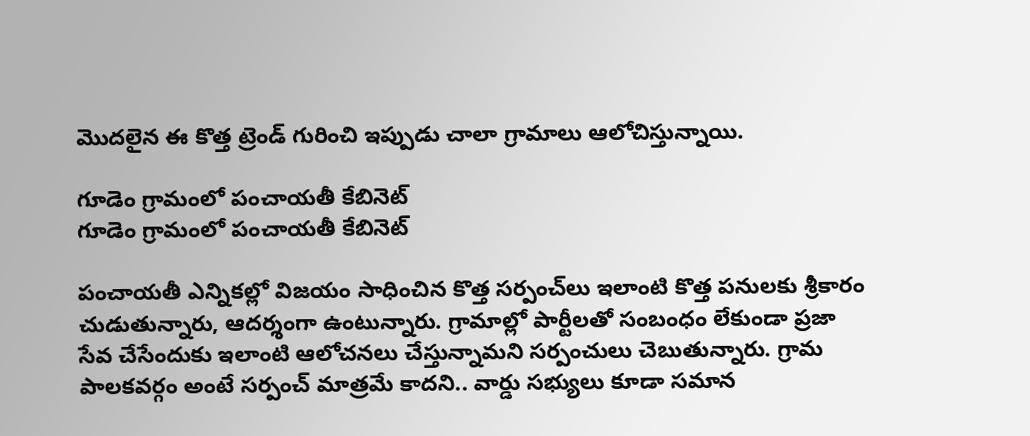మెుదలైన ఈ కొత్త ట్రెండ్ గురించి ఇప్పుడు చాలా గ్రామాలు ఆలోచిస్తున్నాయి.

గూడెం గ్రామంలో పంచాయతీ కేబినెట్
గూడెం గ్రామంలో పంచాయతీ కేబినెట్

పంచాయతీ ఎన్నికల్లో విజయం సాధించిన కొత్త సర్పంచ్‌లు ఇలాంటి కొత్త పనులకు శ్రీకారం చుడుతున్నారు, ఆదర్శంగా ఉంటున్నారు. గ్రామాల్లో పార్టీలతో సంబంధం లేకుండా ప్రజా సేవ చేసేందుకు ఇలాంటి ఆలోచనలు చేస్తున్నామని సర్పంచులు చెబుతున్నారు. గ్రామ పాలకవర్గం అంటే సర్పంచ్ మాత్రమే కాదని.. వార్డు సభ్యులు కూడా సమాన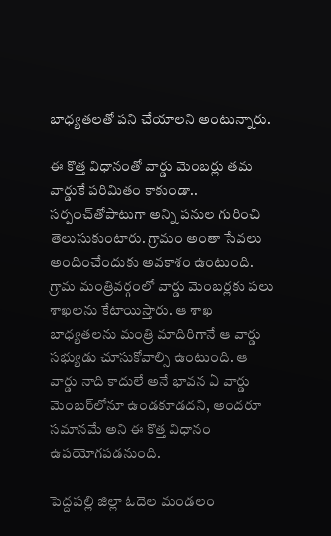బాధ్యతలతో పని చేయాలని అంటున్నారు.

ఈ కొత్త విధానంతో వార్డు మెంబర్లు తమ వార్డుకే పరిమితం కాకుండా.. సర్పంచ్‌తోపాటుగా అన్ని పనుల గురించి తెలుసుకుంటారు. గ్రామం అంతా సేవలు అందించేందుకు అవకాశం ఉంటుంది. గ్రామ మంత్రివర్గంలో వార్డు మెంబర్లకు పలు శాఖలను కేటాయిస్తారు. ఆ శాఖ బాధ్యతలను మంత్రి మాదిరిగానే ఆ వార్డు సభ్యుడు చూసుకోవాల్సి ఉంటుంది. ఆ వార్డు నాది కాదులే అనే భావన ఏ వార్డు మెంబర్‌లోనూ ఉండకూడదని, అందరూ సమానమే అని ఈ కొత్త విధానం ఉపయోగపడనుంది.

పెద్దపల్లి జిల్లా ఓదెల మండలం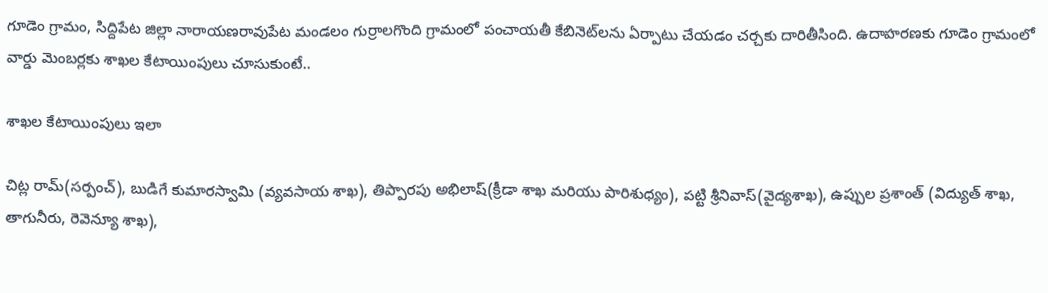గూడెం గ్రామం, సిద్దిపేట జిల్లా నారాయణరావుపేట మండలం గుర్రాలగొంది గ్రామంలో పంచాయతీ కేబినెట్‌లను ఏర్పాటు చేయడం చర్చకు దారితీసింది. ఉదాహరణకు గూడెం గ్రామంలో వార్డు మెంబర్లకు శాఖల కేటాయింపులు చూసుకుంటే..

శాఖల కేటాయింపులు ఇలా

చిట్ల రామ్(సర్పంచ్), బుడిగే కుమారస్వామి (వ్యవసాయ శాఖ), తిప్పారపు అభిలాష్(క్రీడా శాఖ మరియు పారిశుధ్యం), పట్టి శ్రీనివాస్(వైద్యశాఖ), ఉప్పుల ప్రశాంత్ (విద్యుత్ శాఖ, తాగునీరు, రెవెన్యూ శాఖ),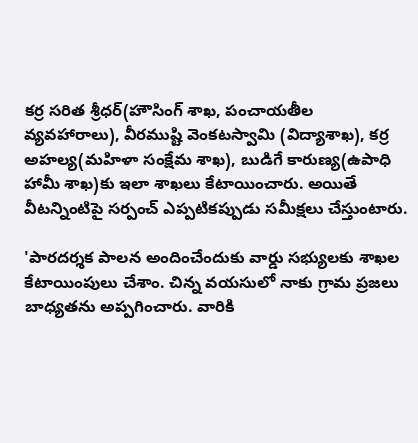కర్ర సరిత శ్రీధర్(హౌసింగ్ శాఖ, పంచాయతీల వ్యవహారాలు), వీరముష్టి వెంకటస్వామి (విద్యాశాఖ), కర్ర అహల్య(మహిళా సంక్షేమ శాఖ), బుడిగే కారుణ్య(ఉపాధి హామీ శాఖ)కు ఇలా శాఖలు కేటాయించారు. అయితే వీటన్నింటిపై సర్పంచ్ ఎప్పటికప్పుడు సమీక్షలు చేస్తుంటారు.

'పారదర్శక పాలన అందించేందుకు వార్డు సభ్యులకు శాఖల కేటాయింపులు చేశాం. చిన్న వయసులో నాకు గ్రామ ప్రజలు బాధ్యతను అప్పగించారు. వారికి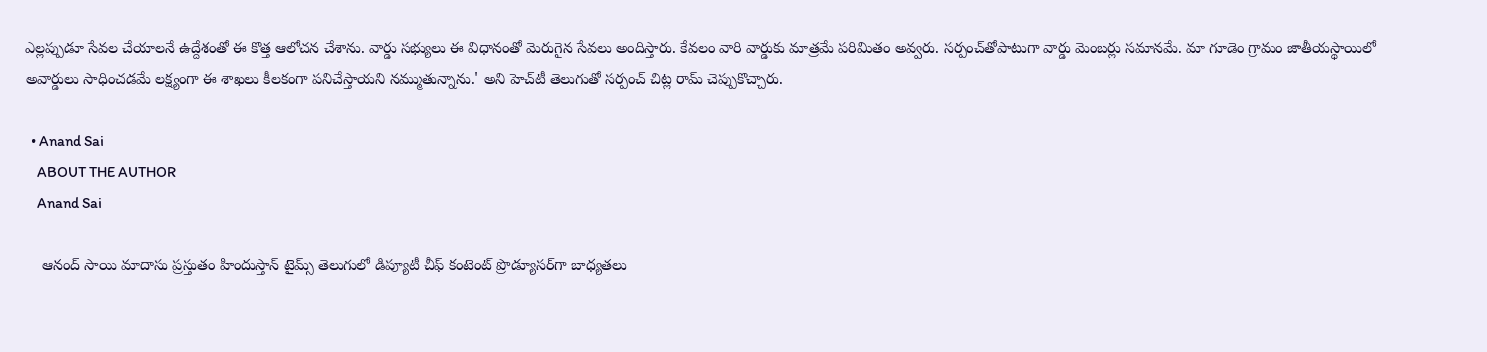ఎల్లప్పుడూ సేవల చేయాలనే ఉద్దేశంతో ఈ కొత్త ఆలోచన చేశాను. వార్డు సభ్యులు ఈ విధానంతో మెరుగైన సేవలు అందిస్తారు. కేవలం వారి వార్డుకు మాత్రమే పరిమితం అవ్వరు. సర్పంచ్‌తోపాటుగా వార్డు మెంబర్లు సమానమే. మా గూడెం గ్రామం జాతీయస్థాయిలో అవార్డులు సాధించడమే లక్ష్యంగా ఈ శాఖలు కీలకంగా పనిచేస్తాయని నమ్ముతున్నాను.' అని హెచ్‌టీ తెలుగుతో సర్పంచ్ చిట్ల రామ్ చెప్పుకొచ్చారు.

  • Anand Sai
    ABOUT THE AUTHOR
    Anand Sai

    ఆనంద్ సాయి మాదాసు ప్రస్తుతం హిందుస్తాన్ టైమ్స్ తెలుగులో డిప్యూటీ చీఫ్ కంటెంట్ ప్రొడ్యూసర్‌గా బాధ్యతలు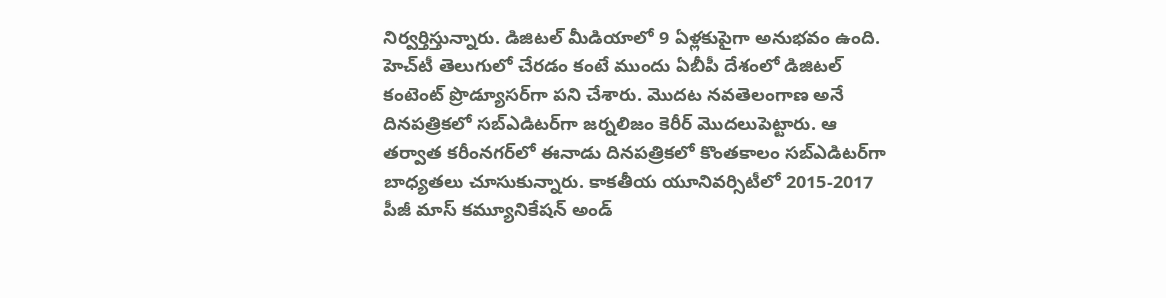నిర్వర్తిస్తున్నారు. డిజిటల్ మీడియాలో 9 ఏళ్లకుపైగా అనుభవం ఉంది. హెచ్‌టీ తెలుగులో చేరడం కంటే ముందు ఏబీపీ దేశంలో డిజిటల్ కంటెంట్ ప్రొడ్యూసర్‌గా పని చేశారు. మెుదట నవతెలంగాణ అనే దినపత్రికలో సబ్ఎడిటర్‌గా జర్నలిజం కెరీర్ మెుదలుపెట్టారు. ఆ తర్వాత కరీంనగర్‌లో ఈనాడు దినపత్రికలో కొంతకాలం సబ్‌ఎడిటర్‌గా బాధ్యతలు చూసుకున్నారు. కాకతీయ యూనివర్సిటీలో 2015-2017 పీజీ మాస్ కమ్యూనికేషన్ అండ్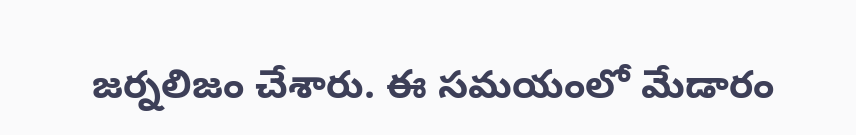జర్నలిజం చేశారు. ఈ సమయంలో మేడారం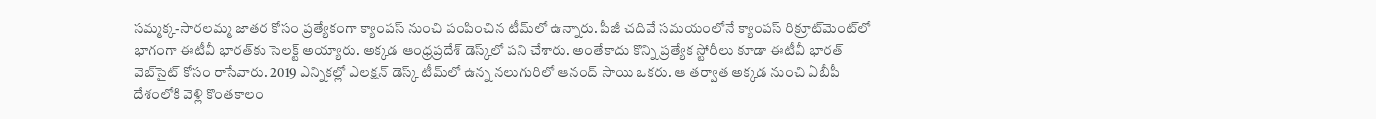సమ్మక్క-సారలమ్మ జాతర కోసం ప్రత్యేకంగా క్యాంపస్ నుంచి పంపించిన టీమ్‌లో ఉన్నారు. పీజీ చదివే సమయంలోనే క్యాంపస్ రిక్రూట్‌మెంట్‌లో భాగంగా ఈటీవీ భారత్‌కు సెలక్ట్ అయ్యారు. అక్కడ ఆంధ్రప్రదేశ్‌ డెస్క్‌లో పని చేశారు. అంతేకాదు కొన్ని ప్రత్యేక స్టోరీలు కూడా ఈటీవీ భారత్ వెబ్‌సైట్ కోసం రాసేవారు. 2019 ఎన్నికల్లో ఎలక్షన్ డెస్క్‌ టీమ్‌లో ఉన్న నలుగురిలో ఆనంద్ సాయి ఒకరు. ఆ తర్వాత అక్కడ నుంచి ఏబీపీ దేశంలోకి వెళ్లి కొంతకాలం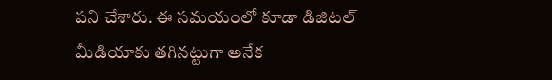పని చేశారు. ఈ సమయంలో కూడా డిజిటల్ మీడియాకు తగినట్టుగా అనేక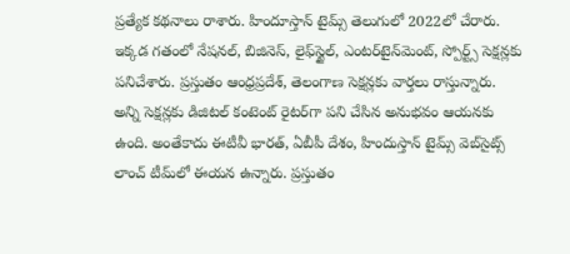ప్రత్యేక కథనాలు రాశారు. హిందూస్తాన్ టైమ్స్‌ తెలుగులో 2022లో చేరారు. ఇక్కడ గతంలో నేషనల్, బిజినెస్, లైఫ్‌స్టైల్, ఎంటర్‌టైన్‌మెంట్‌, స్పోర్ట్స్‌ సెక్షన్లకు పనిచేశారు. ప్రస్తుతం ఆంధ్రప్రదేశ్, తెలంగాణ సెక్షన్లకు వార్తలు రాస్తున్నారు. అన్ని సెక్షన్లకు డిజిటల్ కంటెంట్ రైటర్‌గా పని చేసిన అనుభవం ఆయనకు ఉంది. అంతేకాదు ఈటీవీ భారత్, ఏబీపీ దేశం, హిందుస్తాన్ టైమ్స్ వెబ్‌సైట్స్ లాంచ్ టీమ్‌లో ఈయన ఉన్నారు. ప్రస్తుతం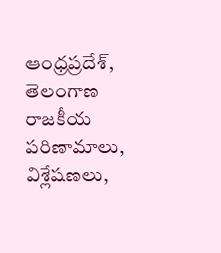ఆంధ్రప్రదేశ్, తెలంగాణ రాజకీయ పరిణామాలు, విశ్లేషణలు,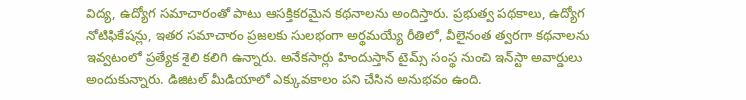విద్య, ఉద్యోగ సమాచారంతో పాటు ఆసక్తికరమైన కథనాలను అందిస్తారు. ప్రభుత్వ పథకాలు, ఉద్యోగ నోటిఫికేషన్లు, ఇతర సమాచారం ప్రజలకు సులభంగా అర్థమయ్యే రీతిలో, వీలైనంత త్వరగా కథనాలను ఇవ్వటంలో ప్రత్యేక శైలి కలిగి ఉన్నారు. అనేకసార్లు హిందుస్తాన్ టైమ్స్ సంస్థ నుంచి ఇన్‌స్టా అవార్డులు అందుకున్నారు. డిజిటల్ మీడియాలో ఎక్కువకాలం పని చేసిన అనుభవం ఉంది.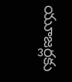యూజర్లకు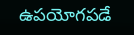ఉపయోగపడే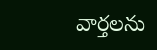వార్తలను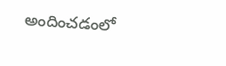అందించడంలో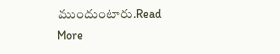ముందుంటారు.Read More